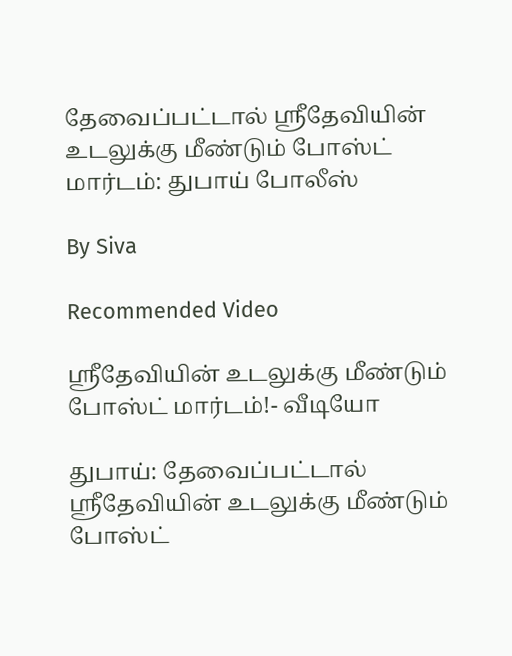தேவைப்பட்டால் ஸ்ரீதேவியின் உடலுக்கு மீண்டும் போஸ்ட் மார்டம்: துபாய் போலீஸ்

By Siva

Recommended Video

ஸ்ரீதேவியின் உடலுக்கு மீண்டும் போஸ்ட் மார்டம்!- வீடியோ

துபாய்: தேவைப்பட்டால் ஸ்ரீதேவியின் உடலுக்கு மீண்டும் போஸ்ட்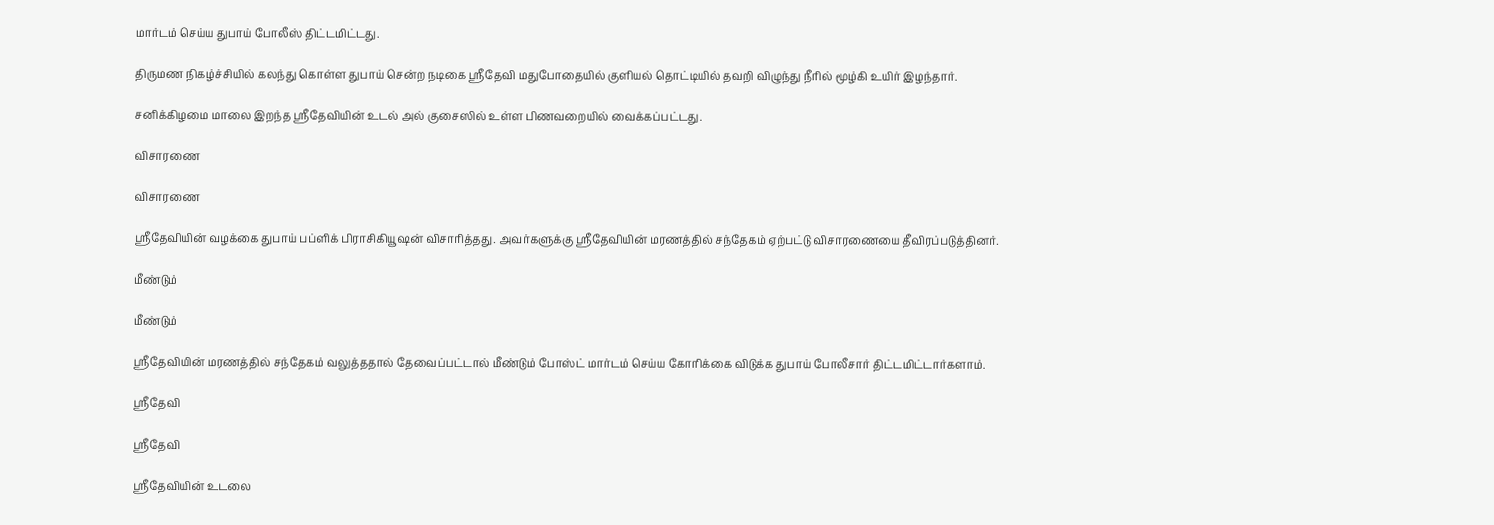மார்டம் செய்ய துபாய் போலீஸ் திட்டமிட்டது.

திருமண நிகழ்ச்சியில் கலந்து கொள்ள துபாய் சென்ற நடிகை ஸ்ரீதேவி மதுபோதையில் குளியல் தொட்டியில் தவறி விழுந்து நீரில் மூழ்கி உயிர் இழந்தார்.

சனிக்கிழமை மாலை இறந்த ஸ்ரீதேவியின் உடல் அல் குசைஸில் உள்ள பிணவறையில் வைக்கப்பட்டது.

விசாரணை

விசாரணை

ஸ்ரீதேவியின் வழக்கை துபாய் பப்ளிக் பிராசிகியூஷன் விசாரித்தது. அவர்களுக்கு ஸ்ரீதேவியின் மரணத்தில் சந்தேகம் ஏற்பட்டு விசாரணையை தீவிரப்படுத்தினர்.

மீண்டும்

மீண்டும்

ஸ்ரீதேவியின் மரணத்தில் சந்தேகம் வலுத்ததால் தேவைப்பட்டால் மீண்டும் போஸ்ட் மார்டம் செய்ய கோரிக்கை விடுக்க துபாய் போலீசார் திட்டமிட்டார்களாம்.

ஸ்ரீதேவி

ஸ்ரீதேவி

ஸ்ரீதேவியின் உடலை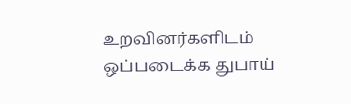உறவினர்களிடம் ஒப்படைக்க துபாய்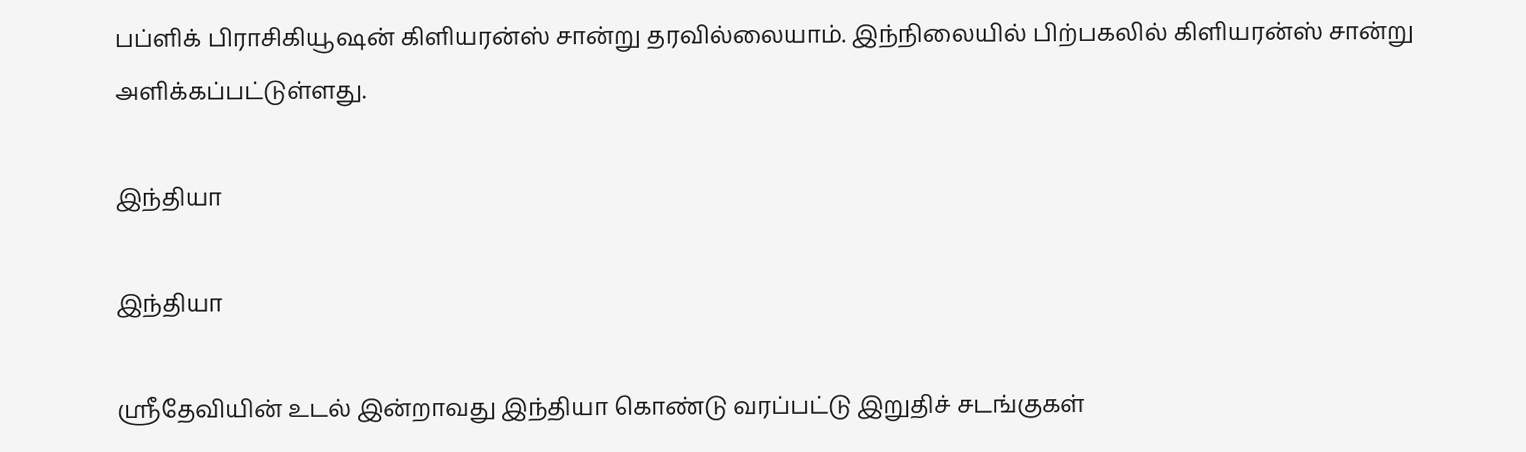பப்ளிக் பிராசிகியூஷன் கிளியரன்ஸ் சான்று தரவில்லையாம். இந்நிலையில் பிற்பகலில் கிளியரன்ஸ் சான்று அளிக்கப்பட்டுள்ளது.

இந்தியா

இந்தியா

ஸ்ரீதேவியின் உடல் இன்றாவது இந்தியா கொண்டு வரப்பட்டு இறுதிச் சடங்குகள்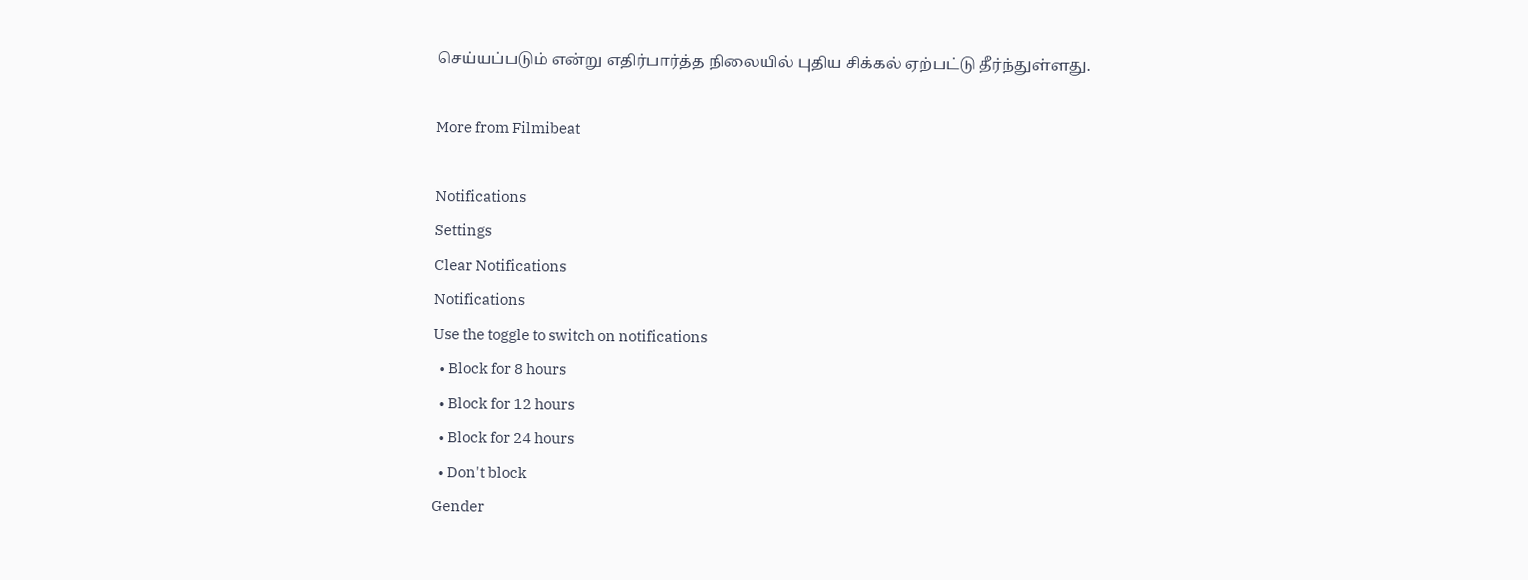செய்யப்படும் என்று எதிர்பார்த்த நிலையில் புதிய சிக்கல் ஏற்பட்டு தீர்ந்துள்ளது.

More from Filmibeat

Notifications
Settings
Clear Notifications
Notifications
Use the toggle to switch on notifications
  • Block for 8 hours
  • Block for 12 hours
  • Block for 24 hours
  • Don't block
Gender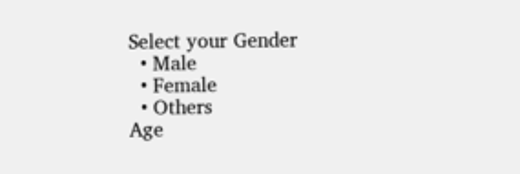Select your Gender
  • Male
  • Female
  • Others
Age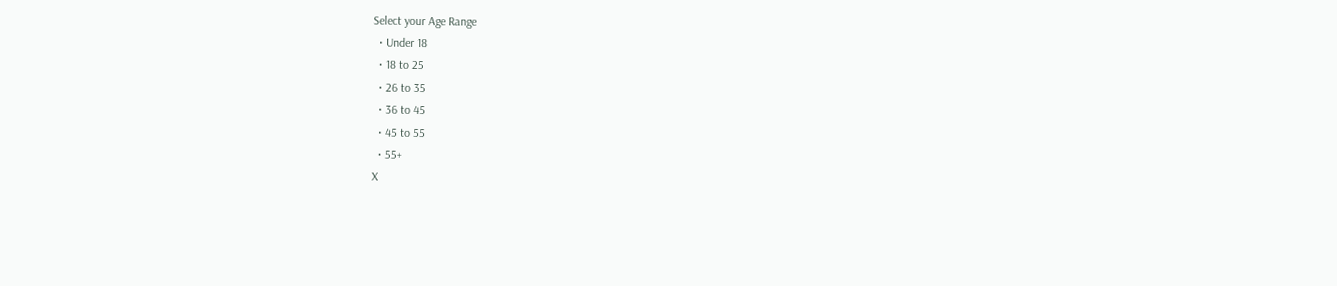Select your Age Range
  • Under 18
  • 18 to 25
  • 26 to 35
  • 36 to 45
  • 45 to 55
  • 55+
X